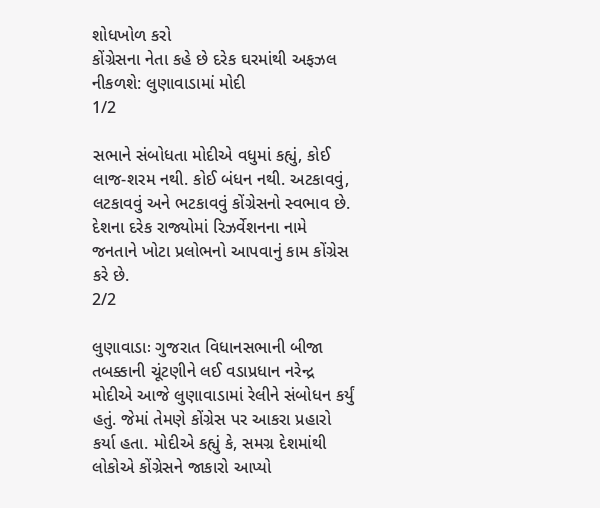શોધખોળ કરો
કોંગ્રેસના નેતા કહે છે દરેક ઘરમાંથી અફઝલ નીકળશે: લુણાવાડામાં મોદી
1/2

સભાને સંબોધતા મોદીએ વધુમાં કહ્યું, કોઈ લાજ-શરમ નથી. કોઈ બંધન નથી. અટકાવવું, લટકાવવું અને ભટકાવવું કોંગ્રેસનો સ્વભાવ છે. દેશના દરેક રાજ્યોમાં રિઝર્વેશનના નામે જનતાને ખોટા પ્રલોભનો આપવાનું કામ કોંગ્રેસ કરે છે.
2/2

લુણાવાડાઃ ગુજરાત વિધાનસભાની બીજા તબક્કાની ચૂંટણીને લઈ વડાપ્રધાન નરેન્દ્ર મોદીએ આજે લુણાવાડામાં રેલીને સંબોધન કર્યું હતું. જેમાં તેમણે કોંગ્રેસ પર આકરા પ્રહારો કર્યા હતા. મોદીએ કહ્યું કે, સમગ્ર દેશમાંથી લોકોએ કોંગ્રેસને જાકારો આપ્યો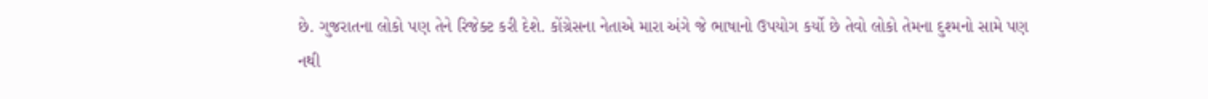છે. ગુજરાતના લોકો પણ તેને રિજેક્ટ કરી દેશે. કોંગ્રેસના નેતાએ મારા અંગે જે ભાષાનો ઉપયોગ કર્યો છે તેવો લોકો તેમના દુશ્મનો સામે પણ નથી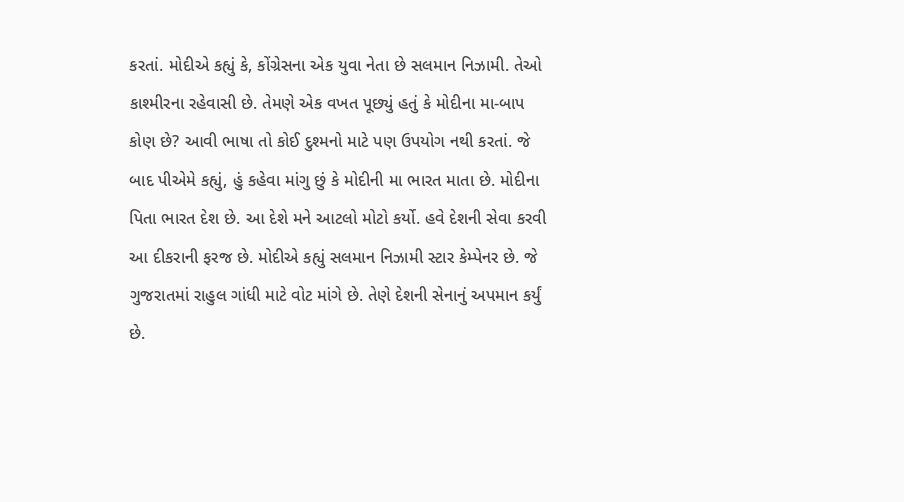કરતાં. મોદીએ કહ્યું કે, કોંગ્રેસના એક યુવા નેતા છે સલમાન નિઝામી. તેઓ કાશ્મીરના રહેવાસી છે. તેમણે એક વખત પૂછ્યું હતું કે મોદીના મા-બાપ કોણ છે? આવી ભાષા તો કોઈ દુશ્મનો માટે પણ ઉપયોગ નથી કરતાં. જે બાદ પીએમે કહ્યું, હું કહેવા માંગુ છું કે મોદીની મા ભારત માતા છે. મોદીના પિતા ભારત દેશ છે. આ દેશે મને આટલો મોટો કર્યો. હવે દેશની સેવા કરવી આ દીકરાની ફરજ છે. મોદીએ કહ્યું સલમાન નિઝામી સ્ટાર કેમ્પેનર છે. જે ગુજરાતમાં રાહુલ ગાંધી માટે વોટ માંગે છે. તેણે દેશની સેનાનું અપમાન કર્યું છે.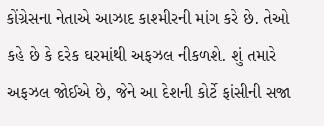કોંગ્રેસના નેતાએ આઝાદ કાશ્મીરની માંગ કરે છે. તેઓ કહે છે કે દરેક ઘરમાંથી અફઝલ નીકળશે. શું તમારે અફઝલ જોઈએ છે, જેને આ દેશની કોર્ટે ફાંસીની સજા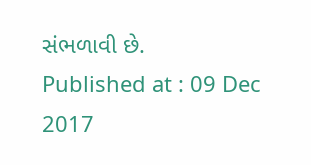સંભળાવી છે.
Published at : 09 Dec 2017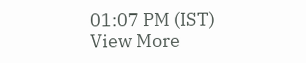01:07 PM (IST)
View More